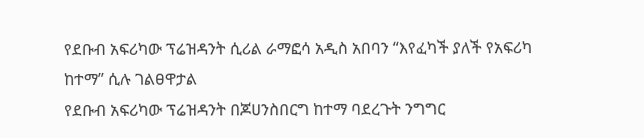የደቡብ አፍሪካው ፕሬዝዳንት ሲሪል ራማፎሳ አዲስ አበባን “እየፈካች ያለች የአፍሪካ ከተማ” ሲሉ ገልፀዋታል
የደቡብ አፍሪካው ፕሬዝዳንት በጆሀንስበርግ ከተማ ባደረጉት ንግግር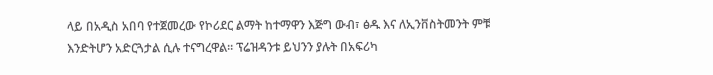ላይ በአዲስ አበባ የተጀመረው የኮሪደር ልማት ከተማዋን እጅግ ውብ፣ ፅዱ እና ለኢንቨስትመንት ምቹ እንድትሆን አድርጓታል ሲሉ ተናግረዋል። ፕሬዝዳንቱ ይህንን ያሉት በአፍሪካ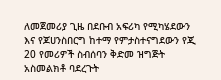ለመጀመሪያ ጊዜ በደቡብ አፍሪካ የሚካሄደውን እና የጆሀንስበርግ ከተማ የምታስተናግደውን የጂ 20 የመሪዎች ስብሰባን ቅድመ ዝግጅት አስመልክቶ ባደረጉት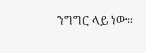ንግግር ላይ ነው።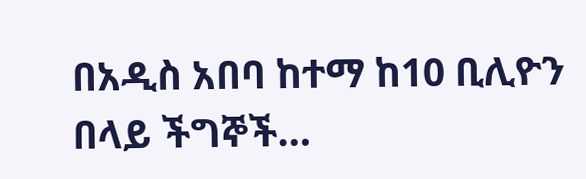በአዲስ አበባ ከተማ ከ10 ቢሊዮን በላይ ችግኞች…